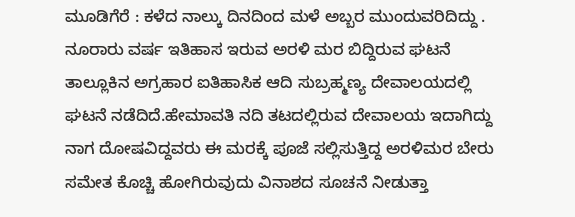ಮೂಡಿಗೆರೆ : ಕಳೆದ ನಾಲ್ಕು ದಿನದಿಂದ ಮಳೆ ಅಬ್ಬರ ಮುಂದುವರಿದಿದ್ದು . ನೂರಾರು ವರ್ಷ ಇತಿಹಾಸ ಇರುವ ಅರಳಿ ಮರ ಬಿದ್ದಿರುವ ಘಟನೆ ತಾಲ್ಲೂಕಿನ ಅಗ್ರಹಾರ ಐತಿಹಾಸಿಕ ಆದಿ ಸುಬ್ರಹ್ಮಣ್ಯ ದೇವಾಲಯದಲ್ಲಿ ಘಟನೆ ನಡೆದಿದೆ.ಹೇಮಾವತಿ ನದಿ ತಟದಲ್ಲಿರುವ ದೇವಾಲಯ ಇದಾಗಿದ್ದು ನಾಗ ದೋಷವಿದ್ದವರು ಈ ಮರಕ್ಕೆ ಪೂಜೆ ಸಲ್ಲಿಸುತ್ತಿದ್ದ ಅರಳಿಮರ ಬೇರು ಸಮೇತ ಕೊಚ್ಚಿ ಹೋಗಿರುವುದು ವಿನಾಶದ ಸೂಚನೆ ನೀಡುತ್ತಾ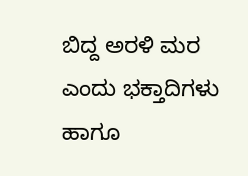ಬಿದ್ದ ಅರಳಿ ಮರ ಎಂದು ಭಕ್ತಾದಿಗಳು ಹಾಗೂ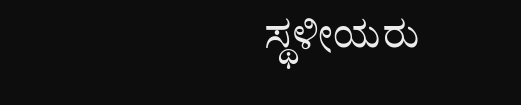ಸ್ಥಳೀಯರು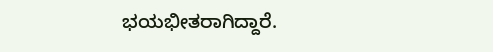ಭಯಭೀತರಾಗಿದ್ದಾರೆ.